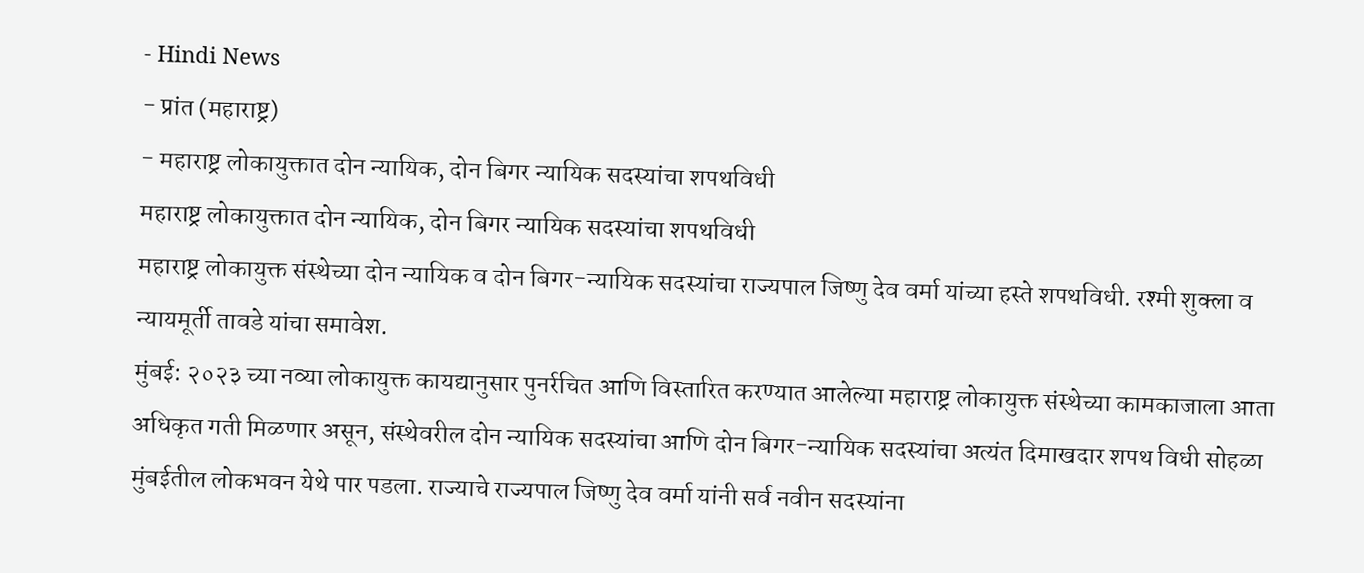- Hindi News
- प्रांत (महाराष्ट्र)
- महाराष्ट्र लोकायुक्तात दोन न्यायिक, दोन बिगर न्यायिक सदस्यांचा शपथविधी
महाराष्ट्र लोकायुक्तात दोन न्यायिक, दोन बिगर न्यायिक सदस्यांचा शपथविधी
महाराष्ट्र लोकायुक्त संस्थेच्या दोन न्यायिक व दोन बिगर-न्यायिक सदस्यांचा राज्यपाल जिष्णु देव वर्मा यांच्या हस्ते शपथविधी. रश्मी शुक्ला व न्यायमूर्ती तावडे यांचा समावेश.
मुंबई: २०२३ च्या नव्या लोकायुक्त कायद्यानुसार पुनर्रचित आणि विस्तारित करण्यात आलेल्या महाराष्ट्र लोकायुक्त संस्थेच्या कामकाजाला आता अधिकृत गती मिळणार असून, संस्थेवरील दोन न्यायिक सदस्यांचा आणि दोन बिगर-न्यायिक सदस्यांचा अत्यंत दिमाखदार शपथ विधी सोहळा मुंबईतील लोकभवन येथे पार पडला. राज्याचे राज्यपाल जिष्णु देव वर्मा यांनी सर्व नवीन सदस्यांना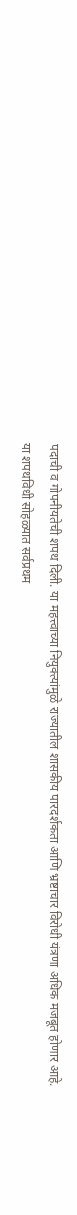पदाची व गोपनीयतेची शपथ दिली. या महत्त्वाच्या नियुक्त्यांमुळे राज्यातील शासकीय पारदर्शकता आणि भ्रष्टाचार विरोधी यंत्रणा अधिक मजबूत होणार आहे.
या शपथविधी सोहळ्यात सर्वप्रथम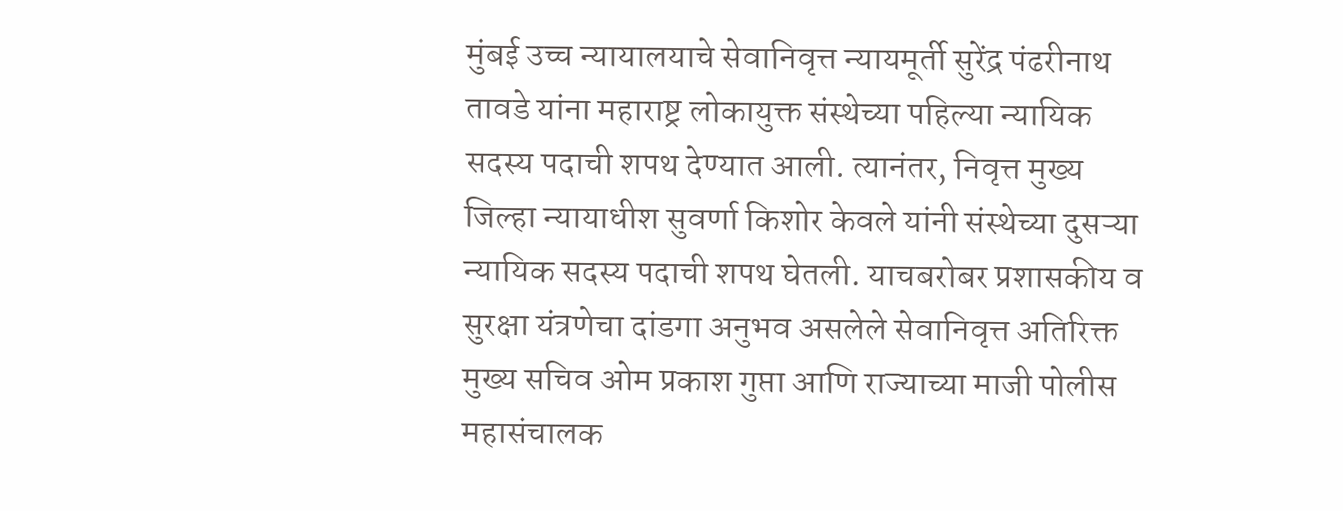मुंबई उच्च न्यायालयाचे सेवानिवृत्त न्यायमूर्ती सुरेंद्र पंढरीनाथ तावडे यांना महाराष्ट्र लोकायुक्त संस्थेच्या पहिल्या न्यायिक सदस्य पदाची शपथ देण्यात आली. त्यानंतर, निवृत्त मुख्य जिल्हा न्यायाधीश सुवर्णा किशोर केवले यांनी संस्थेच्या दुसऱ्या न्यायिक सदस्य पदाची शपथ घेतली. याचबरोबर प्रशासकीय व सुरक्षा यंत्रणेचा दांडगा अनुभव असलेले सेवानिवृत्त अतिरिक्त मुख्य सचिव ओम प्रकाश गुप्ता आणि राज्याच्या माजी पोलीस महासंचालक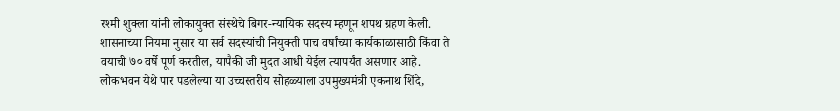रश्मी शुक्ला यांनी लोकायुक्त संस्थेचे बिगर-न्यायिक सदस्य म्हणून शपथ ग्रहण केली. शासनाच्या नियमा नुसार या सर्व सदस्यांची नियुक्ती पाच वर्षांच्या कार्यकाळासाठी किंवा ते वयाची ७० वर्षे पूर्ण करतील, यापैकी जी मुदत आधी येईल त्यापर्यंत असणार आहे.
लोकभवन येथे पार पडलेल्या या उच्चस्तरीय सोहळ्याला उपमुख्यमंत्री एकनाथ शिंदे,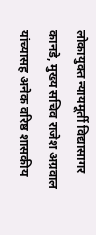लोकायुक्त न्यायमूर्ती विद्यासागर कानडे, मुख्य सचिव राजेश अग्रवाल यांच्यासह अनेक वरिष्ठ शासकीय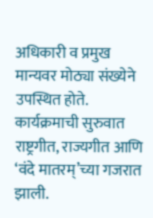अधिकारी व प्रमुख मान्यवर मोठ्या संख्येने उपस्थित होते. कार्यक्रमाची सुरुवात राष्ट्रगीत, राज्यगीत आणि ‘वंदे मातरम्’च्या गजरात झाली.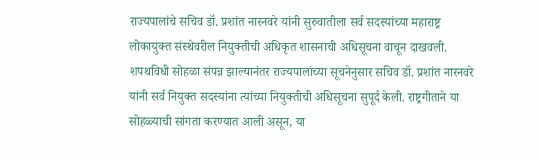राज्यपालांचे सचिव डॉ. प्रशांत नारनवरे यांनी सुरुवातीला सर्व सदस्यांच्या महाराष्ट्र लोकायुक्त संस्थेवरील नियुक्तीची अधिकृत शासनाची अधिसूचना वाचून दाखवली. शपथविधी सोहळा संपन्न झाल्यानंतर राज्यपालांच्या सूचनेनुसार सचिव डॉ. प्रशांत नारनवरे यांनी सर्व नियुक्त सदस्यांना त्यांच्या नियुक्तीची अधिसूचना सुपूर्द केली. राष्ट्रगीताने या सोहळ्याची सांगता करण्यात आली असून, या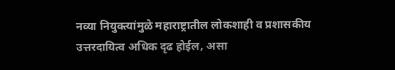नव्या नियुक्त्यांमुळे महाराष्ट्रातील लोकशाही व प्रशासकीय उत्तरदायित्व अधिक दृढ होईल, असा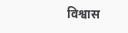विश्वास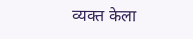व्यक्त केला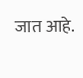जात आहे.